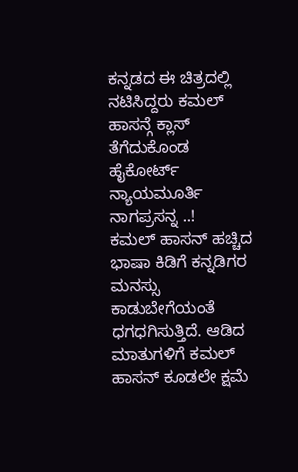ಕನ್ನಡದ ಈ ಚಿತ್ರದಲ್ಲಿ ನಟಿಸಿದ್ದರು ಕಮಲ್ ಹಾಸನ್ಗೆ ಕ್ಲಾಸ್ ತೆಗೆದುಕೊಂಡ ಹೈಕೋರ್ಟ್ ನ್ಯಾಯಮೂರ್ತಿ ನಾಗಪ್ರಸನ್ನ ..!
ಕಮಲ್ ಹಾಸನ್ ಹಚ್ಚಿದ ಭಾಷಾ ಕಿಡಿಗೆ ಕನ್ನಡಿಗರ ಮನಸ್ಸು ಕಾಡುಬೇಗೆಯಂತೆ ಧಗಧಗಿಸುತ್ತಿದೆ. ಆಡಿದ ಮಾತುಗಳಿಗೆ ಕಮಲ್ ಹಾಸನ್ ಕೂಡಲೇ ಕ್ಷಮೆ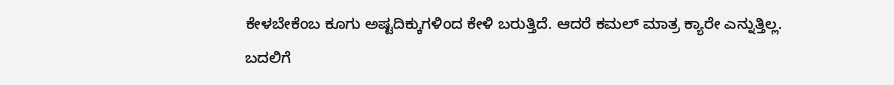ಕೇಳಬೇಕೆಂಬ ಕೂಗು ಅಷ್ಟದಿಕ್ಕುಗಳಿಂದ ಕೇಳಿ ಬರುತ್ತಿದೆ. ಆದರೆ ಕಮಲ್ ಮಾತ್ರ ಕ್ಯಾರೇ ಎನ್ನುತ್ತಿಲ್ಲ. ಬದಲಿಗೆ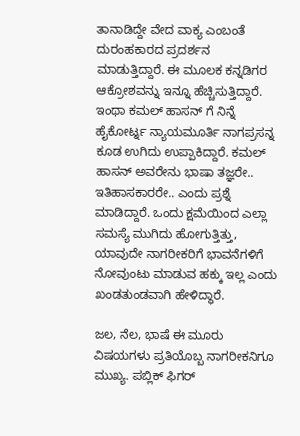ತಾನಾಡಿದ್ದೇ ವೇದ ವಾಕ್ಯ ಎಂಬಂತೆ ದುರಂಹಕಾರದ ಪ್ರದರ್ಶನ ಮಾಡುತ್ತಿದ್ದಾರೆ. ಈ ಮೂಲಕ ಕನ್ನಡಿಗರ ಆಕ್ರೋಶವನ್ನು ಇನ್ನೂ ಹೆಚ್ಚಿಸುತ್ತಿದ್ದಾರೆ.
ಇಂಥಾ ಕಮಲ್ ಹಾಸನ್ ಗೆ ನಿನ್ನೆ ಹೈಕೋರ್ಟ್ನ ನ್ಯಾಯಮೂರ್ತಿ ನಾಗಪ್ರಸನ್ನ ಕೂಡ ಉಗಿದು ಉಪ್ಪಾಕಿದ್ದಾರೆ. ಕಮಲ್ ಹಾಸನ್ ಅವರೇನು ಭಾಷಾ ತಜ್ಞರೇ.. ಇತಿಹಾಸಕಾರರೇ.. ಎಂದು ಪ್ರಶ್ನೆ ಮಾಡಿದ್ದಾರೆ. ಒಂದು ಕ್ಷಮೆಯಿಂದ ಎಲ್ಲಾ ಸಮಸ್ಯೆ ಮುಗಿದು ಹೋಗುತ್ತಿತ್ತು, ಯಾವುದೇ ನಾಗರೀಕರಿಗೆ ಭಾವನೆಗಳಿಗೆ ನೋವುಂಟು ಮಾಡುವ ಹಕ್ಕು ಇಲ್ಲ ಎಂದು ಖಂಡತುಂಡವಾಗಿ ಹೇಳಿದ್ಧಾರೆ.

ಜಲ, ನೆಲ, ಭಾಷೆ ಈ ಮೂರು ವಿಷಯಗಳು ಪ್ರತಿಯೊಬ್ಬ ನಾಗರೀಕನಿಗೂ ಮುಖ್ಯ. ಪಬ್ಲಿಕ್ ಫಿಗರ್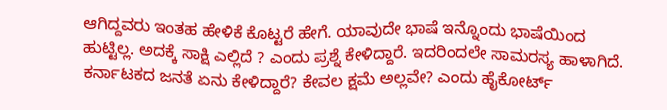ಆಗಿದ್ದವರು ಇಂತಹ ಹೇಳಿಕೆ ಕೊಟ್ಟರೆ ಹೇಗೆ. ಯಾವುದೇ ಭಾಷೆ ಇನ್ನೊಂದು ಭಾಷೆಯಿಂದ ಹುಟ್ಟಿಲ್ಲ. ಅದಕ್ಕೆ ಸಾಕ್ಷಿ ಎಲ್ಲಿದೆ ? ಎಂದು ಪ್ರಶ್ನೆ ಕೇಳಿದ್ದಾರೆ. ಇದರಿಂದಲೇ ಸಾಮರಸ್ಯ ಹಾಳಾಗಿದೆ. ಕರ್ನಾಟಕದ ಜನತೆ ಏನು ಕೇಳಿದ್ದಾರೆ? ಕೇವಲ ಕ್ಷಮೆ ಅಲ್ಲವೇ? ಎಂದು ಹೈಕೋರ್ಟ್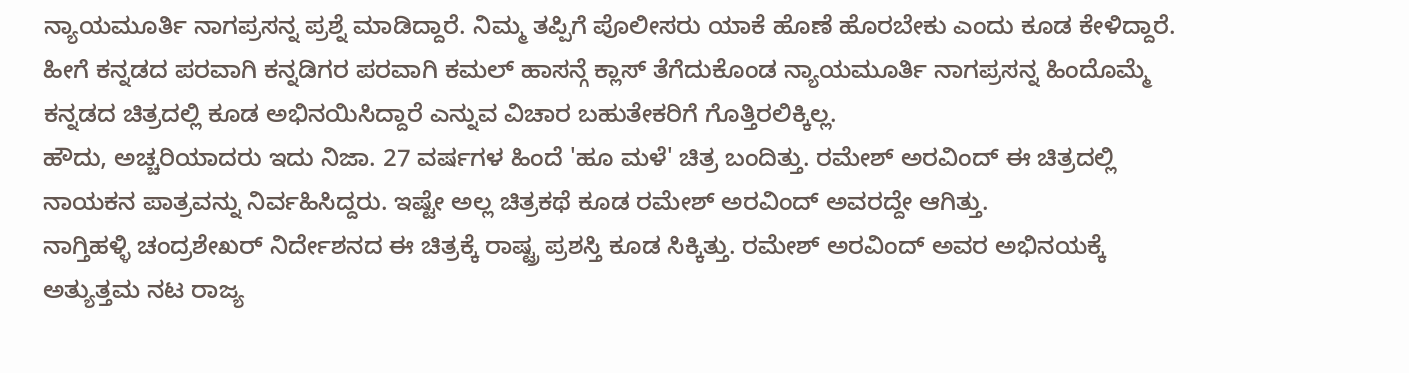ನ್ಯಾಯಮೂರ್ತಿ ನಾಗಪ್ರಸನ್ನ ಪ್ರಶ್ನೆ ಮಾಡಿದ್ದಾರೆ. ನಿಮ್ಮ ತಪ್ಪಿಗೆ ಪೊಲೀಸರು ಯಾಕೆ ಹೊಣೆ ಹೊರಬೇಕು ಎಂದು ಕೂಡ ಕೇಳಿದ್ದಾರೆ.
ಹೀಗೆ ಕನ್ನಡದ ಪರವಾಗಿ ಕನ್ನಡಿಗರ ಪರವಾಗಿ ಕಮಲ್ ಹಾಸನ್ಗೆ ಕ್ಲಾಸ್ ತೆಗೆದುಕೊಂಡ ನ್ಯಾಯಮೂರ್ತಿ ನಾಗಪ್ರಸನ್ನ ಹಿಂದೊಮ್ಮೆ ಕನ್ನಡದ ಚಿತ್ರದಲ್ಲಿ ಕೂಡ ಅಭಿನಯಿಸಿದ್ದಾರೆ ಎನ್ನುವ ವಿಚಾರ ಬಹುತೇಕರಿಗೆ ಗೊತ್ತಿರಲಿಕ್ಕಿಲ್ಲ.
ಹೌದು, ಅಚ್ಚರಿಯಾದರು ಇದು ನಿಜಾ. 27 ವರ್ಷಗಳ ಹಿಂದೆ 'ಹೂ ಮಳೆ' ಚಿತ್ರ ಬಂದಿತ್ತು. ರಮೇಶ್ ಅರವಿಂದ್ ಈ ಚಿತ್ರದಲ್ಲಿ ನಾಯಕನ ಪಾತ್ರವನ್ನು ನಿರ್ವಹಿಸಿದ್ದರು. ಇಷ್ಟೇ ಅಲ್ಲ ಚಿತ್ರಕಥೆ ಕೂಡ ರಮೇಶ್ ಅರವಿಂದ್ ಅವರದ್ದೇ ಆಗಿತ್ತು.
ನಾಗ್ತಿಹಳ್ಳಿ ಚಂದ್ರಶೇಖರ್ ನಿರ್ದೇಶನದ ಈ ಚಿತ್ರಕ್ಕೆ ರಾಷ್ಟ್ರ ಪ್ರಶಸ್ತಿ ಕೂಡ ಸಿಕ್ಕಿತ್ತು. ರಮೇಶ್ ಅರವಿಂದ್ ಅವರ ಅಭಿನಯಕ್ಕೆ ಅತ್ಯುತ್ತಮ ನಟ ರಾಜ್ಯ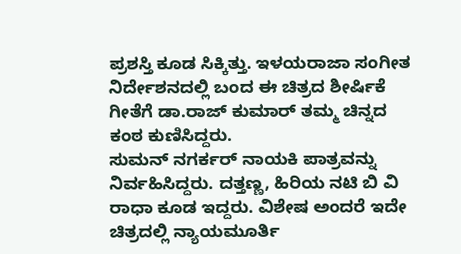ಪ್ರಶಸ್ತಿ ಕೂಡ ಸಿಕ್ಕಿತ್ತು. ಇಳಯರಾಜಾ ಸಂಗೀತ ನಿರ್ದೇಶನದಲ್ಲಿ ಬಂದ ಈ ಚಿತ್ರದ ಶೀರ್ಷಿಕೆ ಗೀತೆಗೆ ಡಾ.ರಾಜ್ ಕುಮಾರ್ ತಮ್ಮ ಚಿನ್ನದ ಕಂಠ ಕುಣಿಸಿದ್ದರು.
ಸುಮನ್ ನಗರ್ಕರ್ ನಾಯಕಿ ಪಾತ್ರವನ್ನು ನಿರ್ವಹಿಸಿದ್ದರು. ದತ್ತಣ್ಣ, ಹಿರಿಯ ನಟಿ ಬಿ ವಿ ರಾಧಾ ಕೂಡ ಇದ್ದರು. ವಿಶೇಷ ಅಂದರೆ ಇದೇ ಚಿತ್ರದಲ್ಲಿ ನ್ಯಾಯಮೂರ್ತಿ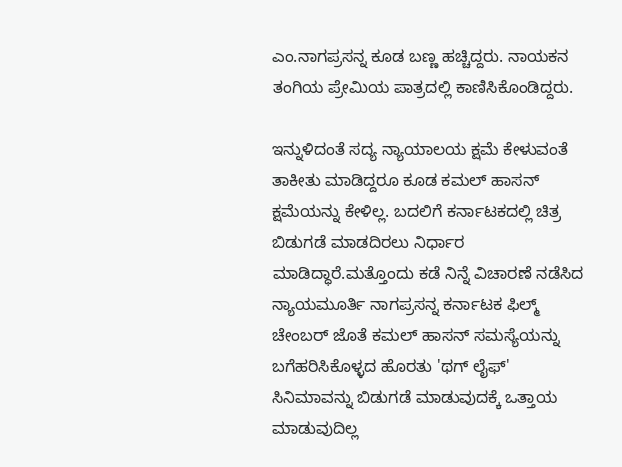ಎಂ.ನಾಗಪ್ರಸನ್ನ ಕೂಡ ಬಣ್ಣ ಹಚ್ಚಿದ್ದರು. ನಾಯಕನ ತಂಗಿಯ ಪ್ರೇಮಿಯ ಪಾತ್ರದಲ್ಲಿ ಕಾಣಿಸಿಕೊಂಡಿದ್ದರು.

ಇನ್ನುಳಿದಂತೆ ಸದ್ಯ ನ್ಯಾಯಾಲಯ ಕ್ಷಮೆ ಕೇಳುವಂತೆ ತಾಕೀತು ಮಾಡಿದ್ದರೂ ಕೂಡ ಕಮಲ್ ಹಾಸನ್ ಕ್ಷಮೆಯನ್ನು ಕೇಳಿಲ್ಲ. ಬದಲಿಗೆ ಕರ್ನಾಟಕದಲ್ಲಿ ಚಿತ್ರ ಬಿಡುಗಡೆ ಮಾಡದಿರಲು ನಿರ್ಧಾರ ಮಾಡಿದ್ಧಾರೆ.ಮತ್ತೊಂದು ಕಡೆ ನಿನ್ನೆ ವಿಚಾರಣೆ ನಡೆಸಿದ ನ್ಯಾಯಮೂರ್ತಿ ನಾಗಪ್ರಸನ್ನ ಕರ್ನಾಟಕ ಫಿಲ್ಮ್ ಚೇಂಬರ್ ಜೊತೆ ಕಮಲ್ ಹಾಸನ್ ಸಮಸ್ಯೆಯನ್ನು ಬಗೆಹರಿಸಿಕೊಳ್ಳದ ಹೊರತು 'ಥಗ್ ಲೈಫ್' ಸಿನಿಮಾವನ್ನು ಬಿಡುಗಡೆ ಮಾಡುವುದಕ್ಕೆ ಒತ್ತಾಯ ಮಾಡುವುದಿಲ್ಲ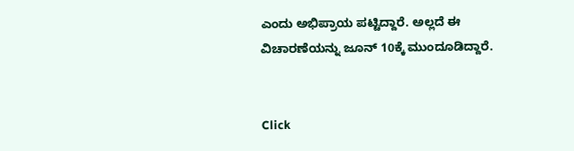ಎಂದು ಅಭಿಪ್ರಾಯ ಪಟ್ಟಿದ್ದಾರೆ. ಅಲ್ಲದೆ ಈ ವಿಚಾರಣೆಯನ್ನು ಜೂನ್ 10ಕ್ಕೆ ಮುಂದೂಡಿದ್ದಾರೆ.


Click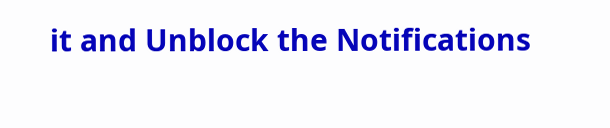it and Unblock the Notifications